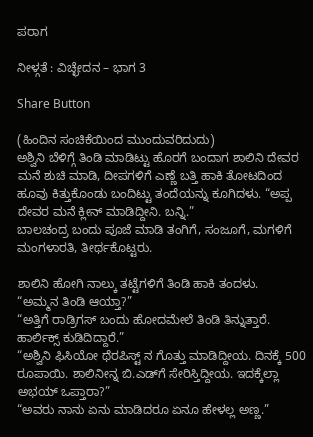ಪರಾಗ

ನೀಳ್ಗತೆ : ವಿಚ್ಛೇದನ – ಭಾಗ 3

Share Button

(ಹಿಂದಿನ ಸಂಚಿಕೆಯಿಂದ ಮುಂದುವರಿದುದು)
ಅಶ್ವಿನಿ ಬೆಳಿಗ್ಗೆ ತಿಂಡಿ ಮಾಡಿಟ್ಟು ಹೊರಗೆ ಬಂದಾಗ ಶಾಲಿನಿ ದೇವರ ಮನೆ ಶುಚಿ ಮಾಡಿ, ದೀಪಗಳಿಗೆ ಎಣ್ಣೆ ಬತ್ತಿ ಹಾಕಿ ತೋಟದಿಂದ ಹೂವು ಕಿತ್ತುಕೊಂಡು ಬಂದಿಟ್ಟು ತಂದೆಯನ್ನು ಕೂಗಿದಳು. “ಅಪ್ಪ ದೇವರ ಮನೆ ಕ್ಲೀನ್ ಮಾಡಿದ್ದೀನಿ. ಬನ್ನಿ.”
ಬಾಲಚಂದ್ರ ಬಂದು ಪೂಜೆ ಮಾಡಿ ತಂಗಿಗೆ, ಸಂಜೂಗೆ, ಮಗಳಿಗೆ ಮಂಗಳಾರತಿ, ತೀರ್ಥಕೊಟ್ಟರು.

ಶಾಲಿನಿ ಹೋಗಿ ನಾಲ್ಕು ತಟ್ಟೆಗಳಿಗೆ ತಿಂಡಿ ಹಾಕಿ ತಂದಳು.
“ಅಮ್ಮನ ತಿಂಡಿ ಆಯ್ತಾ?”
“ಅತ್ತಿಗೆ ರಾಡ್ರಿಗಸ್ ಬಂದು ಹೋದಮೇಲೆ ತಿಂಡಿ ತಿನ್ನುತ್ತಾರೆ. ಹಾರ್ಲಿಕ್ಸ್ ಕುಡಿದಿದ್ದಾರೆ.”
“ಅಶ್ವಿನಿ ಫಿಸಿಯೋ ಥೆರಪಿಸ್ಟ್ ನ ಗೊತ್ತು ಮಾಡಿದ್ದೀಯ. ದಿನಕ್ಕೆ 500 ರೂಪಾಯಿ. ಶಾಲಿನೀನ್ನ ಬಿ.ಎಡ್‌ಗೆ ಸೇರಿಸ್ತಿದ್ದೀಯ. ಇದಕ್ಕೆಲ್ಲಾ ಅಭಯ್ ಒಪ್ತಾರಾ?”
“ಅವರು ನಾನು ಏನು ಮಾಡಿದರೂ ಏನೂ ಹೇಳಲ್ಲ ಅಣ್ಣ.”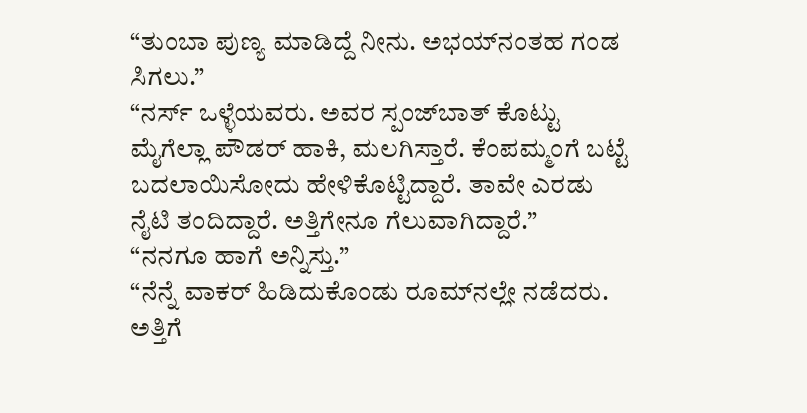“ತುಂಬಾ ಪುಣ್ಯ ಮಾಡಿದ್ದೆ ನೀನು. ಅಭಯ್‌ನಂತಹ ಗಂಡ ಸಿಗಲು.”
“ನರ್ಸ್ ಒಳ್ಳೆಯವರು. ಅವರ ಸ್ಪಂಜ್‌ಬಾತ್ ಕೊಟ್ಟು ಮೈಗೆಲ್ಲಾ ಪೌಡರ್ ಹಾಕಿ, ಮಲಗಿಸ್ತಾರೆ. ಕೆಂಪಮ್ಮಂಗೆ ಬಟ್ಟೆ ಬದಲಾಯಿಸೋದು ಹೇಳಿಕೊಟ್ಟಿದ್ದಾರೆ. ತಾವೇ ಎರಡು ನೈಟಿ ತಂದಿದ್ದಾರೆ. ಅತ್ತಿಗೇನೂ ಗೆಲುವಾಗಿದ್ದಾರೆ.”
“ನನಗೂ ಹಾಗೆ ಅನ್ನಿಸ್ತು.”
“ನೆನ್ನೆ ವಾಕರ್ ಹಿಡಿದುಕೊಂಡು ರೂಮ್‌ನಲ್ಲೇ ನಡೆದರು. ಅತ್ತಿಗೆ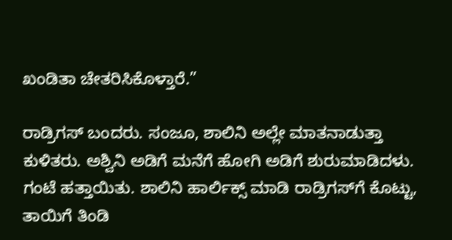ಖಂಡಿತಾ ಚೇತರಿಸಿಕೊಳ್ತಾರೆ.”

ರಾಡ್ರಿಗಸ್ ಬಂದರು. ಸಂಜೂ, ಶಾಲಿನಿ ಅಲ್ಲೇ ಮಾತನಾಡುತ್ತಾ ಕುಳಿತರು. ಅಶ್ವಿನಿ ಅಡಿಗೆ ಮನೆಗೆ ಹೋಗಿ ಅಡಿಗೆ ಶುರುಮಾಡಿದಳು.
ಗಂಟೆ ಹತ್ತಾಯಿತು. ಶಾಲಿನಿ ಹಾರ್ಲಿಕ್ಸ್ ಮಾಡಿ ರಾಡ್ರಿಗಸ್‌ಗೆ ಕೊಟ್ಟು, ತಾಯಿಗೆ ತಿಂಡಿ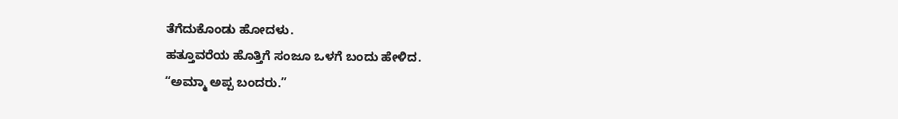ತೆಗೆದುಕೊಂಡು ಹೋದಳು.
ಹತ್ತೂವರೆಯ ಹೊತ್ತಿಗೆ ಸಂಜೂ ಒಳಗೆ ಬಂದು ಹೇಳಿದ.
“ಅಮ್ಮಾ ಅಪ್ಪ ಬಂದರು.”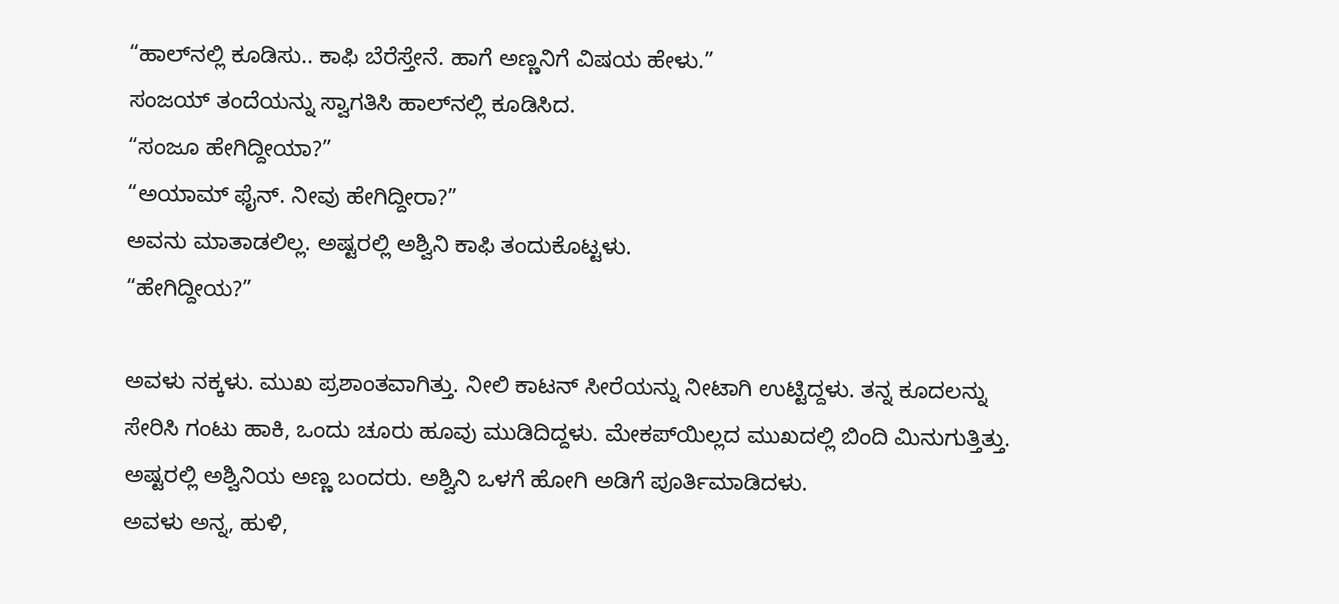“ಹಾಲ್‌ನಲ್ಲಿ ಕೂಡಿಸು.. ಕಾಫಿ ಬೆರೆಸ್ತೇನೆ. ಹಾಗೆ ಅಣ್ಣನಿಗೆ ವಿಷಯ ಹೇಳು.”
ಸಂಜಯ್ ತಂದೆಯನ್ನು ಸ್ವಾಗತಿಸಿ ಹಾಲ್‌ನಲ್ಲಿ ಕೂಡಿಸಿದ.
“ಸಂಜೂ ಹೇಗಿದ್ದೀಯಾ?”
“ಅಯಾಮ್ ಫೈನ್. ನೀವು ಹೇಗಿದ್ದೀರಾ?”
ಅವನು ಮಾತಾಡಲಿಲ್ಲ. ಅಷ್ಟರಲ್ಲಿ ಅಶ್ವಿನಿ ಕಾಫಿ ತಂದುಕೊಟ್ಟಳು.
“ಹೇಗಿದ್ದೀಯ?”

ಅವಳು ನಕ್ಕಳು. ಮುಖ ಪ್ರಶಾಂತವಾಗಿತ್ತು. ನೀಲಿ ಕಾಟನ್ ಸೀರೆಯನ್ನು ನೀಟಾಗಿ ಉಟ್ಟಿದ್ದಳು. ತನ್ನ ಕೂದಲನ್ನು ಸೇರಿಸಿ ಗಂಟು ಹಾಕಿ, ಒಂದು ಚೂರು ಹೂವು ಮುಡಿದಿದ್ದಳು. ಮೇಕಪ್‌ಯಿಲ್ಲದ ಮುಖದಲ್ಲಿ ಬಿಂದಿ ಮಿನುಗುತ್ತಿತ್ತು. ಅಷ್ಟರಲ್ಲಿ ಅಶ್ವಿನಿಯ ಅಣ್ಣ ಬಂದರು. ಅಶ್ವಿನಿ ಒಳಗೆ ಹೋಗಿ ಅಡಿಗೆ ಪೂರ್ತಿಮಾಡಿದಳು.
ಅವಳು ಅನ್ನ, ಹುಳಿ,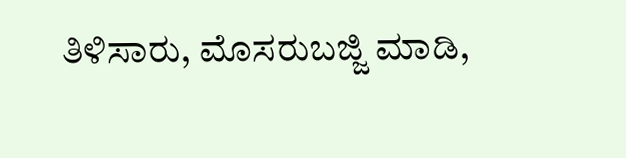ತಿಳಿಸಾರು, ಮೊಸರುಬಜ್ಜಿ ಮಾಡಿ,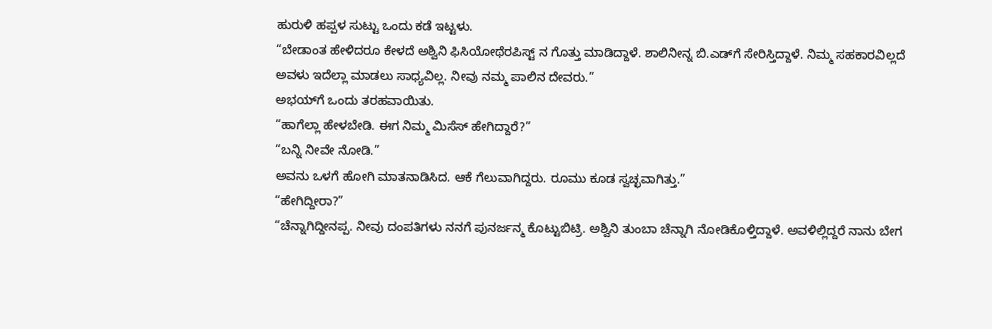ಹುರುಳಿ ಹಪ್ಪಳ ಸುಟ್ಟು ಒಂದು ಕಡೆ ಇಟ್ಟಳು.
“ಬೇಡಾಂತ ಹೇಳಿದರೂ ಕೇಳದೆ ಅಶ್ವಿನಿ ಫಿಸಿಯೋಥೆರಪಿಸ್ಟ್ ನ ಗೊತ್ತು ಮಾಡಿದ್ದಾಳೆ. ಶಾಲಿನೀನ್ನ ಬಿ.ಎಡ್‌ಗೆ ಸೇರಿಸ್ತಿದ್ದಾಳೆ. ನಿಮ್ಮ ಸಹಕಾರವಿಲ್ಲದೆ ಅವಳು ಇದೆಲ್ಲಾ ಮಾಡಲು ಸಾಧ್ಯವಿಲ್ಲ. ನೀವು ನಮ್ಮ ಪಾಲಿನ ದೇವರು.”
ಅಭಯ್‌ಗೆ ಒಂದು ತರಹವಾಯಿತು.
“ಹಾಗೆಲ್ಲಾ ಹೇಳಬೇಡಿ. ಈಗ ನಿಮ್ಮ ಮಿಸೆಸ್ ಹೇಗಿದ್ದಾರೆ?”
“ಬನ್ನಿ ನೀವೇ ನೋಡಿ.”
ಅವನು ಒಳಗೆ ಹೋಗಿ ಮಾತನಾಡಿಸಿದ. ಆಕೆ ಗೆಲುವಾಗಿದ್ದರು. ರೂಮು ಕೂಡ ಸ್ವಚ್ಛವಾಗಿತ್ತು.”
“ಹೇಗಿದ್ದೀರಾ?”
“ಚೆನ್ನಾಗಿದ್ದೀನಪ್ಪ. ನೀವು ದಂಪತಿಗಳು ನನಗೆ ಪುನರ್ಜನ್ಮ ಕೊಟ್ಟುಬಿಟ್ರಿ. ಅಶ್ವಿನಿ ತುಂಬಾ ಚೆನ್ನಾಗಿ ನೋಡಿಕೊಳ್ತಿದ್ದಾಳೆ. ಅವಳಿಲ್ಲಿದ್ದರೆ ನಾನು ಬೇಗ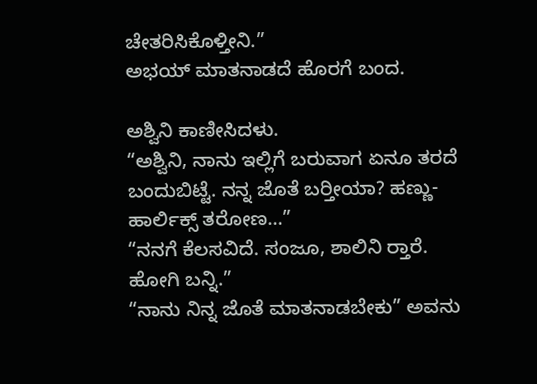ಚೇತರಿಸಿಕೊಳ್ತೀನಿ.”
ಅಭಯ್ ಮಾತನಾಡದೆ ಹೊರಗೆ ಬಂದ.

ಅಶ್ವಿನಿ ಕಾಣೀಸಿದಳು.
“ಅಶ್ವಿನಿ, ನಾನು ಇಲ್ಲಿಗೆ ಬರುವಾಗ ಏನೂ ತರದೆ ಬಂದುಬಿಟ್ಟೆ. ನನ್ನ ಜೊತೆ ಬರ‍್ತೀಯಾ? ಹಣ್ಣು-ಹಾರ್ಲಿಕ್ಸ್ ತರೋಣ…”
“ನನಗೆ ಕೆಲಸವಿದೆ. ಸಂಜೂ, ಶಾಲಿನಿ ರ‍್ತಾರೆ. ಹೋಗಿ ಬನ್ನಿ.”
“ನಾನು ನಿನ್ನ ಜೊತೆ ಮಾತನಾಡಬೇಕು” ಅವನು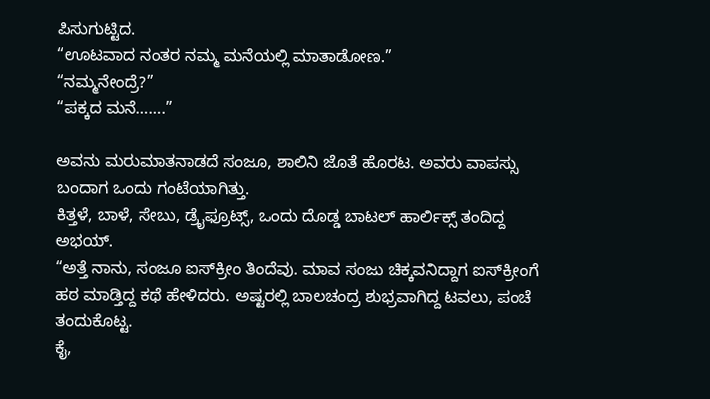ಪಿಸುಗುಟ್ಟಿದ.
“ಊಟವಾದ ನಂತರ ನಮ್ಮ ಮನೆಯಲ್ಲಿ ಮಾತಾಡೋಣ.”
“ನಮ್ಮನೇಂದ್ರೆ?”
“ಪಕ್ಕದ ಮನೆ…….”

ಅವನು ಮರುಮಾತನಾಡದೆ ಸಂಜೂ, ಶಾಲಿನಿ ಜೊತೆ ಹೊರಟ. ಅವರು ವಾಪಸ್ಸು ಬಂದಾಗ ಒಂದು ಗಂಟೆಯಾಗಿತ್ತು.
ಕಿತ್ತಳೆ, ಬಾಳೆ, ಸೇಬು, ಡ್ರೈಫ್ರೂಟ್ಸ್, ಒಂದು ದೊಡ್ಡ ಬಾಟಲ್ ಹಾರ್ಲಿಕ್ಸ್ ತಂದಿದ್ದ ಅಭಯ್.
“ಅತ್ತೆ ನಾನು, ಸಂಜೂ ಐಸ್‌ಕ್ರೀಂ ತಿಂದೆವು. ಮಾವ ಸಂಜು ಚಿಕ್ಕವನಿದ್ದಾಗ ಐಸ್‌ಕ್ರೀಂಗೆ ಹಠ ಮಾಡ್ತಿದ್ದ ಕಥೆ ಹೇಳಿದರು. ಅಷ್ಟರಲ್ಲಿ ಬಾಲಚಂದ್ರ ಶುಭ್ರವಾಗಿದ್ದ ಟವಲು, ಪಂಚೆ ತಂದುಕೊಟ್ಟ.
ಕೈ,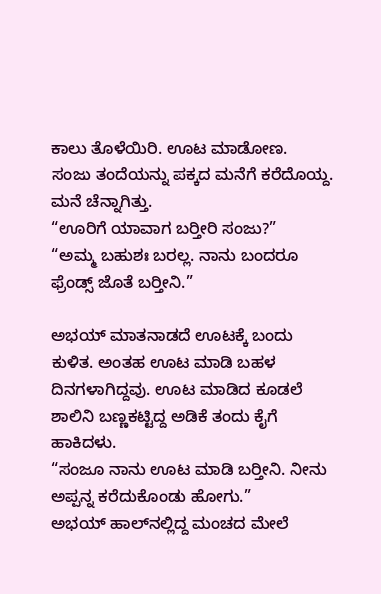ಕಾಲು ತೊಳೆಯಿರಿ. ಊಟ ಮಾಡೋಣ.
ಸಂಜು ತಂದೆಯನ್ನು ಪಕ್ಕದ ಮನೆಗೆ ಕರೆದೊಯ್ದ. ಮನೆ ಚೆನ್ನಾಗಿತ್ತು.
“ಊರಿಗೆ ಯಾವಾಗ ಬರ‍್ತೀರಿ ಸಂಜು?”
“ಅಮ್ಮ ಬಹುಶಃ ಬರಲ್ಲ. ನಾನು ಬಂದರೂ ಫ್ರೆಂಡ್ಸ್ ಜೊತೆ ಬರ‍್ತೀನಿ.”

ಅಭಯ್ ಮಾತನಾಡದೆ ಊಟಕ್ಕೆ ಬಂದು ಕುಳಿತ. ಅಂತಹ ಊಟ ಮಾಡಿ ಬಹಳ ದಿನಗಳಾಗಿದ್ದವು. ಊಟ ಮಾಡಿದ ಕೂಡಲೆ ಶಾಲಿನಿ ಬಣ್ಣಕಟ್ಟಿದ್ದ ಅಡಿಕೆ ತಂದು ಕೈಗೆ ಹಾಕಿದಳು.
“ಸಂಜೂ ನಾನು ಊಟ ಮಾಡಿ ಬರ‍್ತೀನಿ. ನೀನು ಅಪ್ಪನ್ನ ಕರೆದುಕೊಂಡು ಹೋಗು.”
ಅಭಯ್ ಹಾಲ್‌ನಲ್ಲಿದ್ದ ಮಂಚದ ಮೇಲೆ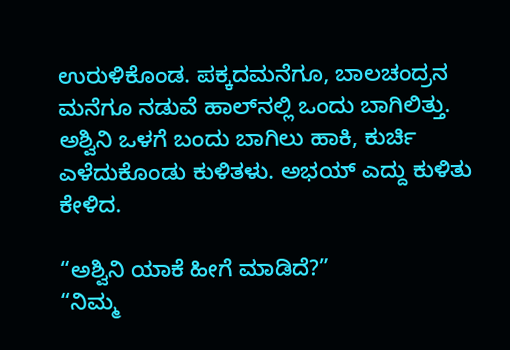ಉರುಳಿಕೊಂಡ. ಪಕ್ಕದಮನೆಗೂ, ಬಾಲಚಂದ್ರನ ಮನೆಗೂ ನಡುವೆ ಹಾಲ್‌ನಲ್ಲಿ ಒಂದು ಬಾಗಿಲಿತ್ತು. ಅಶ್ವಿನಿ ಒಳಗೆ ಬಂದು ಬಾಗಿಲು ಹಾಕಿ, ಕುರ್ಚಿ ಎಳೆದುಕೊಂಡು ಕುಳಿತಳು. ಅಭಯ್ ಎದ್ದು ಕುಳಿತು ಕೇಳಿದ.

“ಅಶ್ವಿನಿ ಯಾಕೆ ಹೀಗೆ ಮಾಡಿದೆ?”
“ನಿಮ್ಮ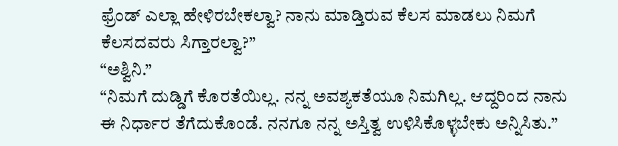ಫ್ರೆಂಡ್ ಎಲ್ಲಾ ಹೇಳಿರಬೇಕಲ್ವಾ? ನಾನು ಮಾಡ್ತಿರುವ ಕೆಲಸ ಮಾಡಲು ನಿಮಗೆ ಕೆಲಸದವರು ಸಿಗ್ತಾರಲ್ವಾ?”
“ಅಶ್ವಿನಿ.”
“ನಿಮಗೆ ದುಡ್ಡಿಗೆ ಕೊರತೆಯಿಲ್ಲ. ನನ್ನ ಅವಶ್ಯಕತೆಯೂ ನಿಮಗಿಲ್ಲ. ಆದ್ದರಿಂದ ನಾನು ಈ ನಿರ್ಧಾರ ತೆಗೆದುಕೊಂಡೆ. ನನಗೂ ನನ್ನ ಅಸ್ತಿತ್ವ ಉಳಿಸಿಕೊಳ್ಳಬೇಕು ಅನ್ನಿಸಿತು.”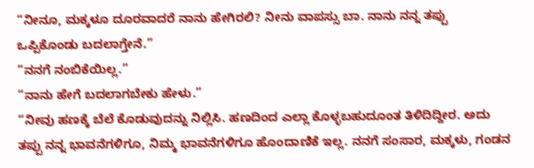“ನೀನೂ, ಮಕ್ಕಳೂ ದೂರವಾದರೆ ನಾನು ಹೇಗಿರಲಿ? ನೀನು ವಾಪಸ್ಸು ಬಾ. ನಾನು ನನ್ನ ತಪ್ಪು ಒಪ್ಪಿಕೊಂಡು ಬದಲಾಗ್ತೇನೆ.”
“ನನಗೆ ನಂಬಿಕೆಯಿಲ್ಲ.”
“ನಾನು ಹೇಗೆ ಬದಲಾಗಬೇಕು ಹೇಳು.”
“ನೀವು ಹಣಕ್ಕೆ ಬೆಲೆ ಕೊಡುವುದನ್ನು ನಿಲ್ಲಿಸಿ. ಹಣದಿಂದ ಎಲ್ಲಾ ಕೊಳ್ಳಬಹುದೂಂತ ತಿಳಿದಿದ್ದೀರ. ಅದು ತಪ್ಪು ನನ್ನ ಭಾವನೆಗಳಿಗೂ, ನಿಮ್ಮ ಭಾವನೆಗಳಿಗೂ ಹೊಂದಾಣಿಕೆ ಇಲ್ಲ. ನನಗೆ ಸಂಸಾರ, ಮಕ್ಕಳು, ಗಂಡನ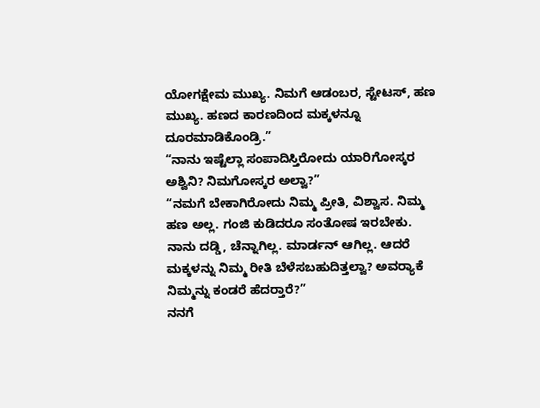ಯೋಗಕ್ಷೇಮ ಮುಖ್ಯ. ನಿಮಗೆ ಆಡಂಬರ, ಸ್ಟೇಟಸ್, ಹಣ ಮುಖ್ಯ. ಹಣದ ಕಾರಣದಿಂದ ಮಕ್ಕಳನ್ನೂ ದೂರಮಾಡಿಕೊಂಡ್ರಿ.”
“ನಾನು ಇಷ್ಟೆಲ್ಲಾ ಸಂಪಾದಿಸ್ತಿರೋದು ಯಾರಿಗೋಸ್ಕರ ಅಶ್ವಿನಿ? ನಿಮಗೋಸ್ಕರ ಅಲ್ವಾ?”
“ನಮಗೆ ಬೇಕಾಗಿರೋದು ನಿಮ್ಮ ಪ್ರೀತಿ, ವಿಶ್ವಾಸ. ನಿಮ್ಮ ಹಣ ಅಲ್ಲ. ಗಂಜಿ ಕುಡಿದರೂ ಸಂತೋಷ ಇರಬೇಕು. ನಾನು ದಡ್ಡಿ, ಚೆನ್ನಾಗಿಲ್ಲ. ಮಾರ್ಡನ್ ಆಗಿಲ್ಲ. ಆದರೆ ಮಕ್ಕಳನ್ನು ನಿಮ್ಮ ರೀತಿ ಬೆಳೆಸಬಹುದಿತ್ತಲ್ವಾ? ಅವರ‍್ಯಾಕೆ ನಿಮ್ಮನ್ನು ಕಂಡರೆ ಹೆದರ‍್ತಾರೆ?”
ನನಗೆ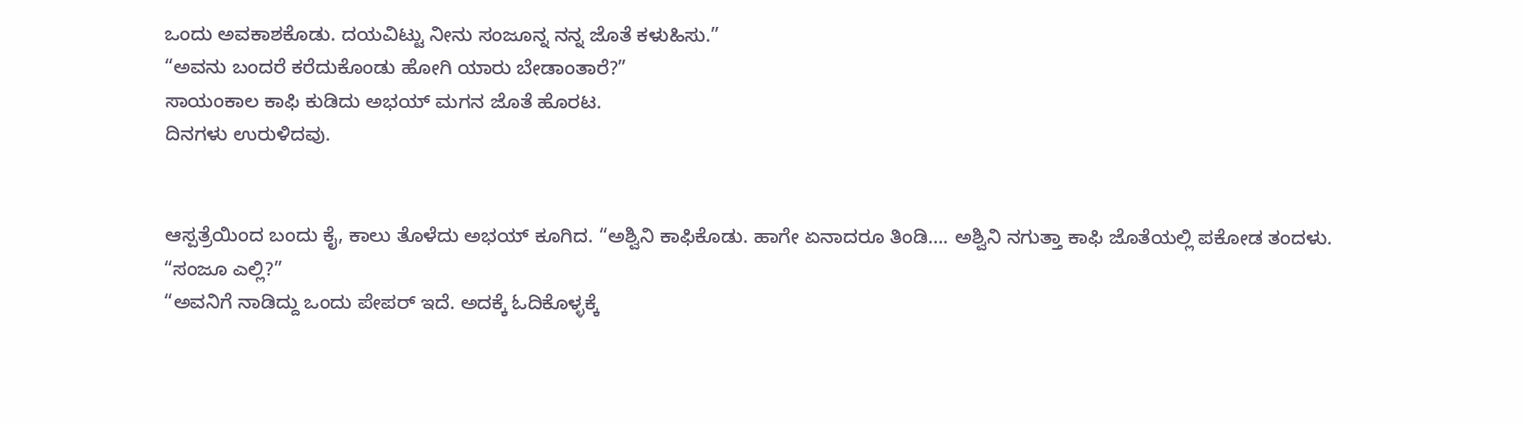ಒಂದು ಅವಕಾಶಕೊಡು. ದಯವಿಟ್ಟು ನೀನು ಸಂಜೂನ್ನ ನನ್ನ ಜೊತೆ ಕಳುಹಿಸು.”
“ಅವನು ಬಂದರೆ ಕರೆದುಕೊಂಡು ಹೋಗಿ ಯಾರು ಬೇಡಾಂತಾರೆ?”
ಸಾಯಂಕಾಲ ಕಾಫಿ ಕುಡಿದು ಅಭಯ್ ಮಗನ ಜೊತೆ ಹೊರಟ.
ದಿನಗಳು ಉರುಳಿದವು.


ಆಸ್ಪತ್ರೆಯಿಂದ ಬಂದು ಕೈ, ಕಾಲು ತೊಳೆದು ಅಭಯ್ ಕೂಗಿದ. “ಅಶ್ವಿನಿ ಕಾಫಿಕೊಡು. ಹಾಗೇ ಏನಾದರೂ ತಿಂಡಿ…. ಅಶ್ವಿನಿ ನಗುತ್ತಾ ಕಾಫಿ ಜೊತೆಯಲ್ಲಿ ಪಕೋಡ ತಂದಳು.
“ಸಂಜೂ ಎಲ್ಲಿ?”
“ಅವನಿಗೆ ನಾಡಿದ್ದು ಒಂದು ಪೇಪರ್ ಇದೆ. ಅದಕ್ಕೆ ಓದಿಕೊಳ್ಳಕ್ಕೆ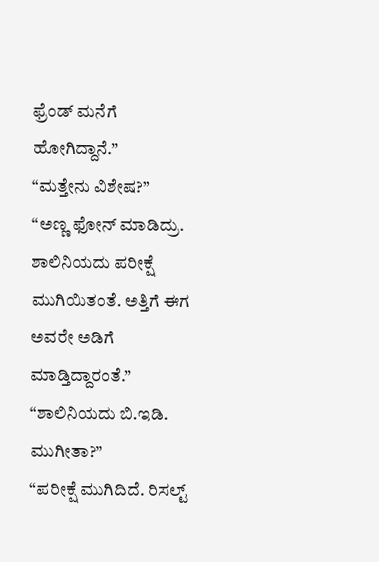ಫ್ರೆಂಡ್ ಮನೆಗೆ ಹೋಗಿದ್ದಾನೆ.”
“ಮತ್ತೇನು ವಿಶೇಷ?”
“ಅಣ್ಣ ಫೋನ್ ಮಾಡಿದ್ರು. ಶಾಲಿನಿಯದು ಪರೀಕ್ಷೆ ಮುಗಿಯಿತಂತೆ. ಅತ್ತಿಗೆ ಈಗ ಅವರೇ ಅಡಿಗೆ ಮಾಡ್ತಿದ್ದಾರಂತೆ.”
“ಶಾಲಿನಿಯದು ಬಿ.ಇಡಿ. ಮುಗೀತಾ?”
“ಪರೀಕ್ಷೆ ಮುಗಿದಿದೆ. ರಿಸಲ್ಟ್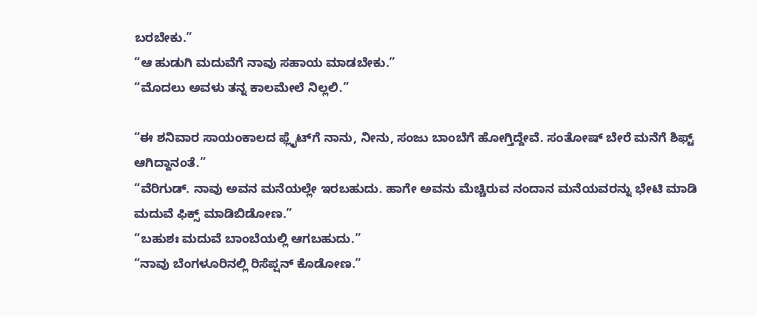ಬರಬೇಕು.”
“ಆ ಹುಡುಗಿ ಮದುವೆಗೆ ನಾವು ಸಹಾಯ ಮಾಡಬೇಕು.”
“ಮೊದಲು ಅವಳು ತನ್ನ ಕಾಲಮೇಲೆ ನಿಲ್ಲಲಿ.”

“ಈ ಶನಿವಾರ ಸಾಯಂಕಾಲದ ಫ್ಲೈಟ್‌ಗೆ ನಾನು, ನೀನು, ಸಂಜು ಬಾಂಬೆಗೆ ಹೋಗ್ತಿದ್ದೇವೆ. ಸಂತೋಷ್ ಬೇರೆ ಮನೆಗೆ ಶಿಫ್ಟ್ ಆಗಿದ್ದಾನಂತೆ.”
“ವೆರಿಗುಡ್. ನಾವು ಅವನ ಮನೆಯಲ್ಲೇ ಇರಬಹುದು. ಹಾಗೇ ಅವನು ಮೆಚ್ಚಿರುವ ನಂದಾನ ಮನೆಯವರನ್ನು ಭೇಟಿ ಮಾಡಿ ಮದುವೆ ಫಿಕ್ಸ್ ಮಾಡಿಬಿಡೋಣ.”
“ಬಹುಶಃ ಮದುವೆ ಬಾಂಬೆಯಲ್ಲಿ ಆಗಬಹುದು.”
“ನಾವು ಬೆಂಗಳೂರಿನಲ್ಲಿ ರಿಸೆಪ್ಷನ್ ಕೊಡೋಣ.”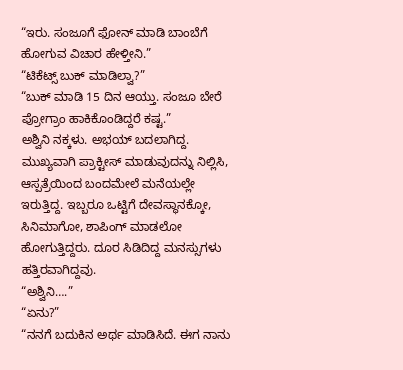“ಇರು. ಸಂಜೂಗೆ ಫೋನ್ ಮಾಡಿ ಬಾಂಬೆಗೆ ಹೋಗುವ ವಿಚಾರ ಹೇಳ್ತೀನಿ.”
“ಟಿಕೆಟ್ಸ್ ಬುಕ್ ಮಾಡಿಲ್ವಾ?”
“ಬುಕ್ ಮಾಡಿ 15 ದಿನ ಆಯ್ತು. ಸಂಜೂ ಬೇರೆ ಪ್ರೋಗ್ರಾಂ ಹಾಕಿಕೊಂಡಿದ್ದರೆ ಕಷ್ಟ.”
ಅಶ್ವಿನಿ ನಕ್ಕಳು. ಅಭಯ್ ಬದಲಾಗಿದ್ದ. ಮುಖ್ಯವಾಗಿ ಪ್ರಾಕ್ಟೀಸ್ ಮಾಡುವುದನ್ನು ನಿಲ್ಲಿಸಿ, ಆಸ್ಪತ್ರೆಯಿಂದ ಬಂದಮೇಲೆ ಮನೆಯಲ್ಲೇ ಇರುತ್ತಿದ್ದ. ಇಬ್ಬರೂ ಒಟ್ಟಿಗೆ ದೇವಸ್ಥಾನಕ್ಕೋ, ಸಿನಿಮಾಗೋ, ಶಾಪಿಂಗ್ ಮಾಡಲೋ ಹೋಗುತ್ತಿದ್ದರು. ದೂರ ಸಿಡಿದಿದ್ದ ಮನಸ್ಸುಗಳು ಹತ್ತಿರವಾಗಿದ್ದವು.
“ಅಶ್ವಿನಿ….”
“ಏನು?”
“ನನಗೆ ಬದುಕಿನ ಅರ್ಥ ಮಾಡಿಸಿದೆ. ಈಗ ನಾನು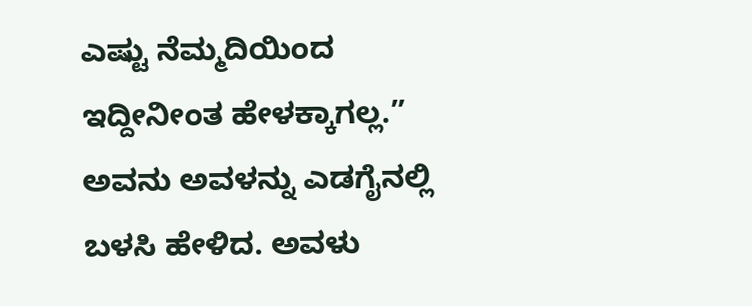ಎಷ್ಟು ನೆಮ್ಮದಿಯಿಂದ ಇದ್ದೀನೀಂತ ಹೇಳಕ್ಕಾಗಲ್ಲ.”
ಅವನು ಅವಳನ್ನು ಎಡಗೈನಲ್ಲಿ ಬಳಸಿ ಹೇಳಿದ. ಅವಳು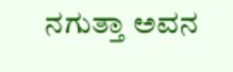ನಗುತ್ತಾ ಅವನ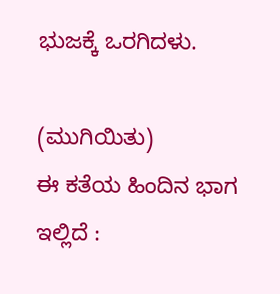ಭುಜಕ್ಕೆ ಒರಗಿದಳು.

(ಮುಗಿಯಿತು)
ಈ ಕತೆಯ ಹಿಂದಿನ ಭಾಗ ಇಲ್ಲಿದೆ :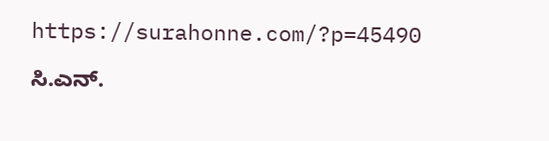https://surahonne.com/?p=45490

ಸಿ.ಎನ್.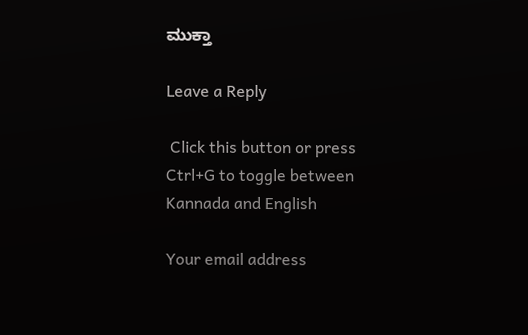ಮುಕ್ತಾ

Leave a Reply

 Click this button or press Ctrl+G to toggle between Kannada and English

Your email address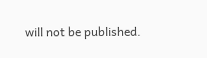will not be published.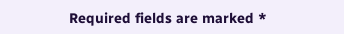Required fields are marked *